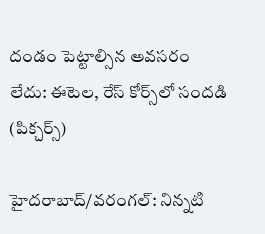దండం పెట్టాల్సిన అవసరం లేదు: ఈటెల, రేస్ కోర్స్‌లో సందడి (పిక్చర్స్)

హైదరాబాద్/వరంగల్: నిన్నటి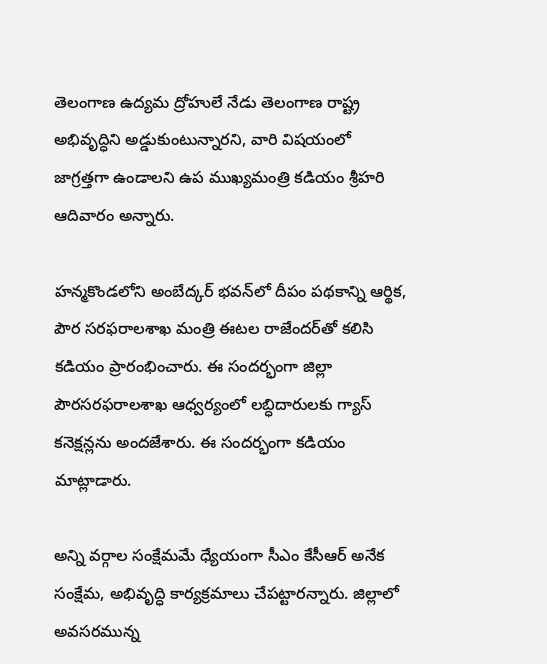తెలంగాణ ఉద్యమ ద్రోహులే నేడు తెలంగాణ రాష్ట్ర అభివృద్ధిని అడ్డుకుంటున్నారని, వారి విషయంలో జాగ్రత్తగా ఉండాలని ఉప ముఖ్యమంత్రి కడియం శ్రీహరి ఆదివారం అన్నారు.

హన్మకొండలోని అంబేద్కర్ భవన్‌లో దీపం పథకాన్ని ఆర్థిక, పౌర సరఫరాలశాఖ మంత్రి ఈటల రాజేందర్‌తో కలిసి కడియం ప్రారంభించారు. ఈ సందర్భంగా జిల్లా పౌరసరఫరాలశాఖ ఆధ్వర్యంలో లబ్ధిదారులకు గ్యాస్ కనెక్షన్లను అందజేశారు. ఈ సందర్భంగా కడియం మాట్లాడారు.

అన్ని వర్గాల సంక్షేమమే ధ్యేయంగా సీఎం కేసీఆర్ అనేక సంక్షేమ, అభివృద్ధి కార్యక్రమాలు చేపట్టారన్నారు. జిల్లాలో అవసరమున్న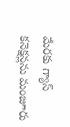మేరకు గ్యాస్ కనెక్షన్లను మంజూరు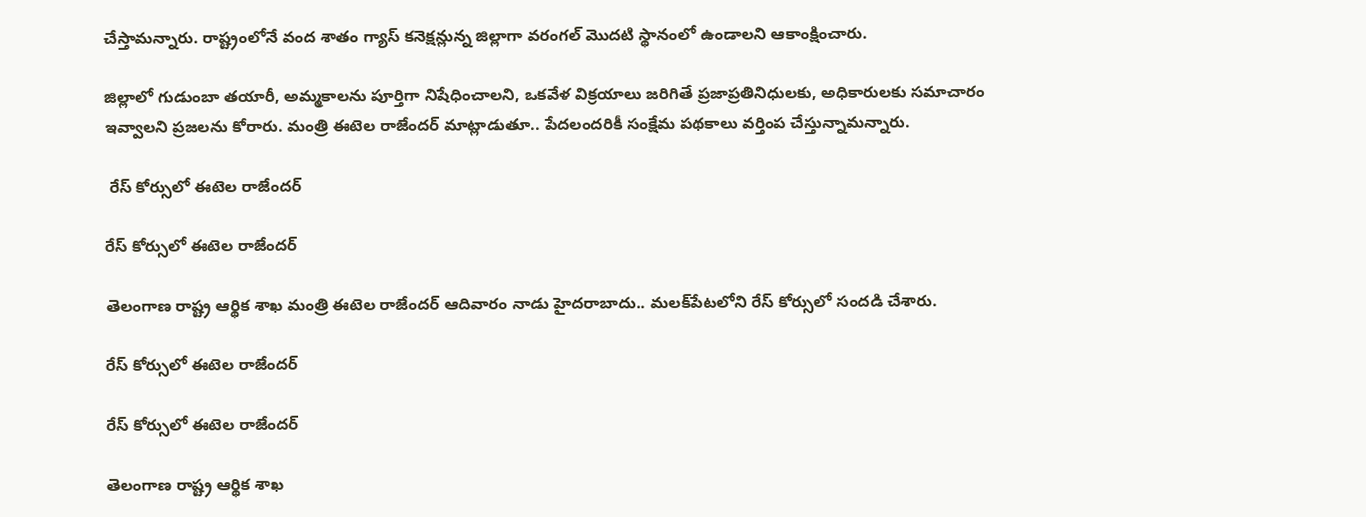చేస్తామన్నారు. రాష్ట్రంలోనే వంద శాతం గ్యాస్ కనెక్షన్లున్న జిల్లాగా వరంగల్ మొదటి స్థానంలో ఉండాలని ఆకాంక్షించారు.

జిల్లాలో గుడుంబా తయారీ, అమ్మకాలను పూర్తిగా నిషేధించాలని, ఒకవేళ విక్రయాలు జరిగితే ప్రజాప్రతినిధులకు, అధికారులకు సమాచారం ఇవ్వాలని ప్రజలను కోరారు. మంత్రి ఈటెల రాజేందర్ మాట్లాడుతూ.. పేదలందరికీ సంక్షేమ పథకాలు వర్తింప చేస్తున్నామన్నారు.

 రేస్ కోర్సులో ఈటెల రాజేందర్

రేస్ కోర్సులో ఈటెల రాజేందర్

తెలంగాణ రాష్ట్ర ఆర్థిక శాఖ మంత్రి ఈటెల రాజేందర్ ఆదివారం నాడు హైదరాబాదు.. మలక్‌పేటలోని రేస్ కోర్సులో సందడి చేశారు.

రేస్ కోర్సులో ఈటెల రాజేందర్

రేస్ కోర్సులో ఈటెల రాజేందర్

తెలంగాణ రాష్ట్ర ఆర్థిక శాఖ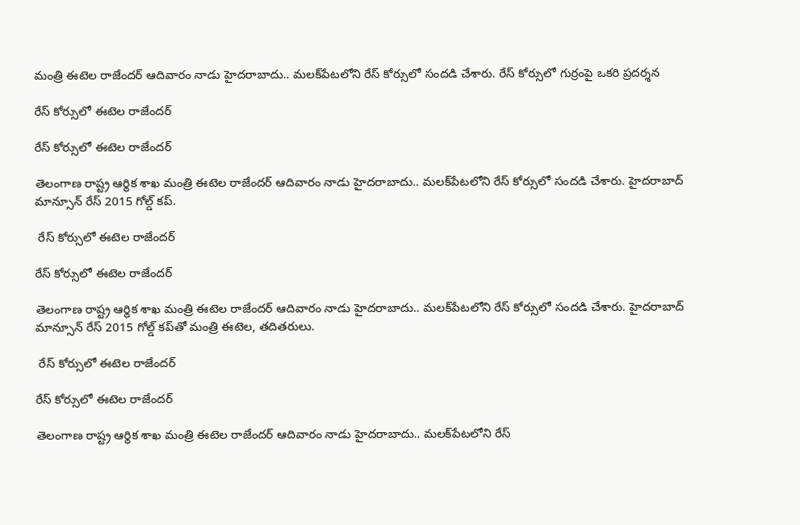మంత్రి ఈటెల రాజేందర్ ఆదివారం నాడు హైదరాబాదు.. మలక్‌పేటలోని రేస్ కోర్సులో సందడి చేశారు. రేస్ కోర్సులో గుర్రంపై ఒకరి ప్రదర్శన

రేస్ కోర్సులో ఈటెల రాజేందర్

రేస్ కోర్సులో ఈటెల రాజేందర్

తెలంగాణ రాష్ట్ర ఆర్థిక శాఖ మంత్రి ఈటెల రాజేందర్ ఆదివారం నాడు హైదరాబాదు.. మలక్‌పేటలోని రేస్ కోర్సులో సందడి చేశారు. హైదరాబాద్ మాన్సూన్ రేస్ 2015 గోల్డ్ కప్.

 రేస్ కోర్సులో ఈటెల రాజేందర్

రేస్ కోర్సులో ఈటెల రాజేందర్

తెలంగాణ రాష్ట్ర ఆర్థిక శాఖ మంత్రి ఈటెల రాజేందర్ ఆదివారం నాడు హైదరాబాదు.. మలక్‌పేటలోని రేస్ కోర్సులో సందడి చేశారు. హైదరాబాద్ మాన్సూన్ రేస్ 2015 గోల్డ్ కప్‌తో మంత్రి ఈటెల, తదితరులు.

 రేస్ కోర్సులో ఈటెల రాజేందర్

రేస్ కోర్సులో ఈటెల రాజేందర్

తెలంగాణ రాష్ట్ర ఆర్థిక శాఖ మంత్రి ఈటెల రాజేందర్ ఆదివారం నాడు హైదరాబాదు.. మలక్‌పేటలోని రేస్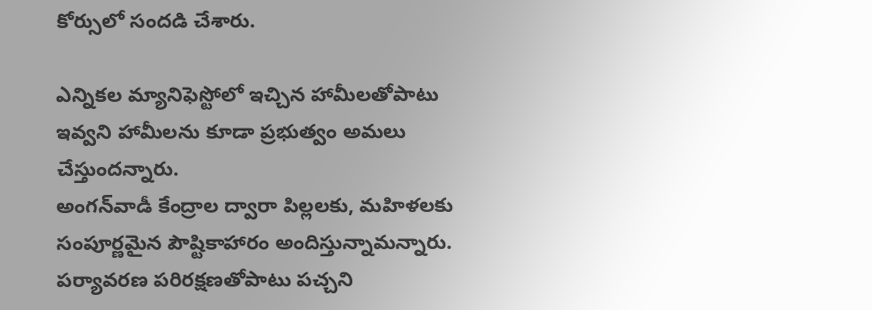కోర్సులో సందడి చేశారు.

ఎన్నికల మ్యానిఫెస్టోలో ఇచ్చిన హామీలతోపాటు ఇవ్వని హామీలను కూడా ప్రభుత్వం అమలు చేస్తుందన్నారు.
అంగన్‌వాడీ కేంద్రాల ద్వారా పిల్లలకు, మహిళలకు సంపూర్ణమైన పౌష్టికాహారం అందిస్తున్నామన్నారు. పర్యావరణ పరిరక్షణతోపాటు పచ్చని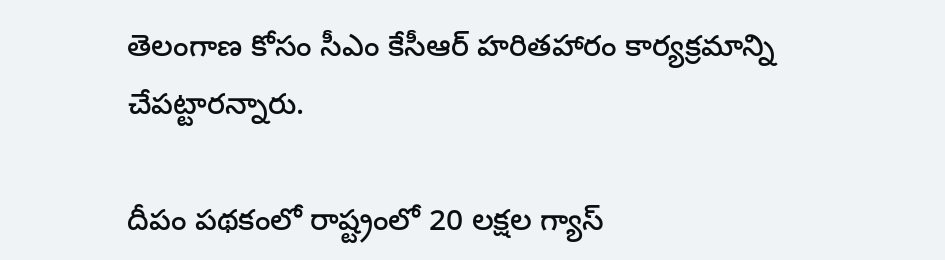తెలంగాణ కోసం సీఎం కేసీఆర్ హరితహారం కార్యక్రమాన్ని చేపట్టారన్నారు.

దీపం పథకంలో రాష్ట్రంలో 20 లక్షల గ్యాస్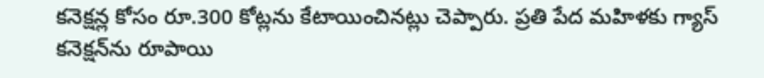కనెక్షన్ల కోసం రూ.300 కోట్లను కేటాయించినట్లు చెప్పారు. ప్రతి పేద మహిళకు గ్యాస్ కనెక్షన్‌ను రూపాయి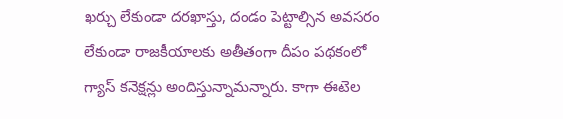ఖర్చు లేకుండా దరఖాస్తు, దండం పెట్టాల్సిన అవసరం లేకుండా రాజకీయాలకు అతీతంగా దీపం పథకంలో గ్యాస్ కనెక్షన్లు అందిస్తున్నామన్నారు. కాగా ఈటెల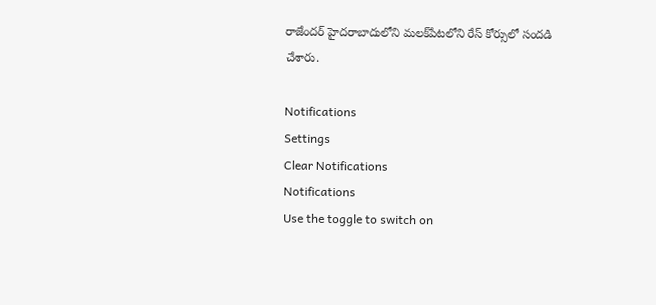రాజేందర్ హైదరాబాదులోని మలక్‌పేటలోని రేస్ కోర్సులో సందడి చేశారు.

Notifications
Settings
Clear Notifications
Notifications
Use the toggle to switch on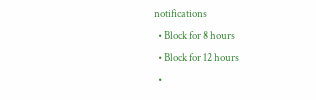notifications
  • Block for 8 hours
  • Block for 12 hours
  •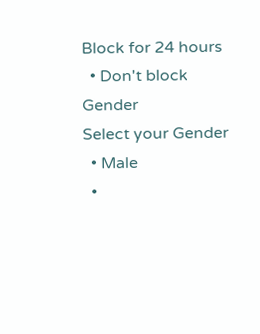Block for 24 hours
  • Don't block
Gender
Select your Gender
  • Male
  •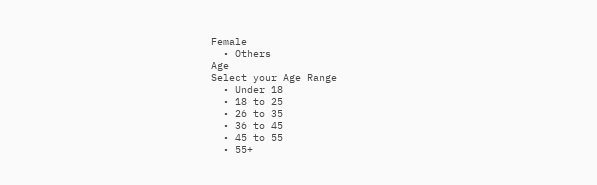Female
  • Others
Age
Select your Age Range
  • Under 18
  • 18 to 25
  • 26 to 35
  • 36 to 45
  • 45 to 55
  • 55+